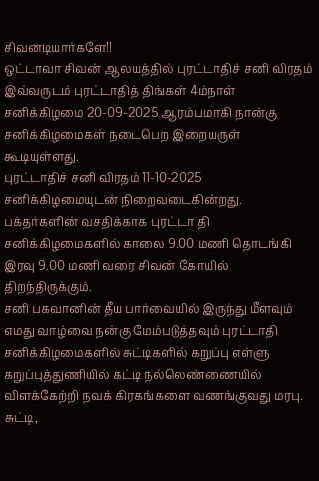சிவனடியார்களே!!
ஒட்டாவா சிவன் ஆலயத்தில் புரட்டாதிச் சனி விரதம் இவ்வருடம் புரட்டாதித் திங்கள் 4ம்நாள் சனிக்கிழமை 20-09-2025 ஆரம்பமாகி நான்கு சனிக்கிழமைகள் நடைபெற இறையருள் கூடியுள்ளது.
புரட்டாதிச் சனி விரதம் 11-10-2025 சனிக்கிழமையுடன் நிறைவடைகின்றது.
பக்தர்களின் வசதிக்காக புரட்டா தி சனிக்கிழமைகளில் காலை 9.00 மணி தொடங்கி இரவு 9.00 மணி வரை சிவன் கோயில் திறந்திருக்கும்.
சனி பகவானின் தீய பார்வையில் இருந்து மீளவும் எமது வாழ்வை நன்கு மேம்படுத்தவும் புரட்டாதி சனிக்கிழமைகளில் சுட்டிகளில் கறுப்பு எள்ளு கறுப்புத்துணியில் கட்டி நல்லெண்ணையில் விளக்கேற்றி நவக் கிரகங்களை வணங்குவது மரபு.
சுட்டி,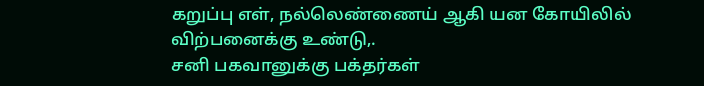கறுப்பு எள், நல்லெண்ணைய் ஆகி யன கோயிலில் விற்பனைக்கு உண்டு,.
சனி பகவானுக்கு பக்தர்கள்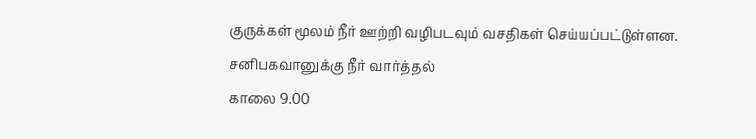குருக்கள் மூலம் நீர் ஊற்றி வழிபடவும் வசதிகள் செய்யப்பட்டுள்ளன.
சனிபகவானுக்கு நீர் வார்த்தல்
காலை 9.00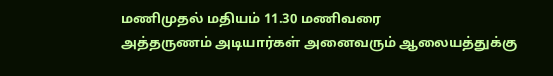மணிமுதல் மதியம் 11.30 மணிவரை
அத்தருணம் அடியார்கள் அனைவரும் ஆலையத்துக்கு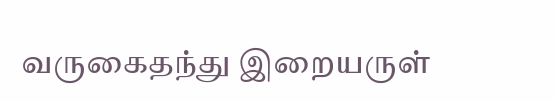வருகைதந்து இறையருள்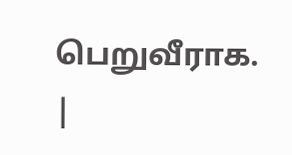பெறுவீராக.
|